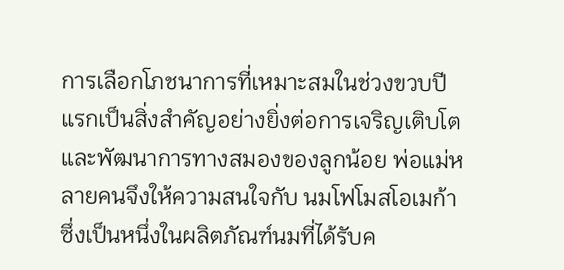การเลือกโภชนาการที่เหมาะสมในช่วงขวบปีแรกเป็นสิ่งสำคัญอย่างยิ่งต่อการเจริญเติบโตและพัฒนาการทางสมองของลูกน้อย พ่อแม่หลายคนจึงให้ความสนใจกับ นมโฟโมสโอเมก้า ซึ่งเป็นหนึ่งในผลิตภัณฑ์นมที่ได้รับค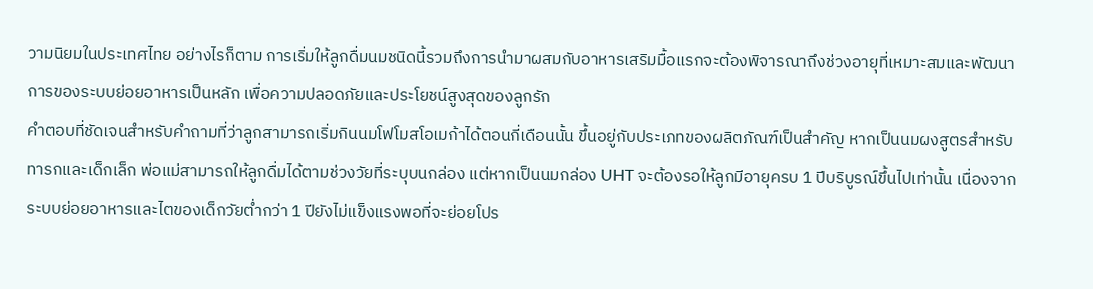วามนิยมในประเทศไทย อย่างไรก็ตาม การเริ่มให้ลูกดื่มนมชนิดนี้รวมถึงการนำมาผสมกับอาหารเสริมมื้อแรกจะต้องพิจารณาถึงช่วงอายุที่เหมาะสมและพัฒนาการของระบบย่อยอาหารเป็นหลัก เพื่อความปลอดภัยและประโยชน์สูงสุดของลูกรัก
คำตอบที่ชัดเจนสำหรับคำถามที่ว่าลูกสามารถเริ่มกินนมโฟโมสโอเมก้าได้ตอนกี่เดือนนั้น ขึ้นอยู่กับประเภทของผลิตภัณฑ์เป็นสำคัญ หากเป็นนมผงสูตรสำหรับทารกและเด็กเล็ก พ่อแม่สามารถให้ลูกดื่มได้ตามช่วงวัยที่ระบุบนกล่อง แต่หากเป็นนมกล่อง UHT จะต้องรอให้ลูกมีอายุครบ 1 ปีบริบูรณ์ขึ้นไปเท่านั้น เนื่องจากระบบย่อยอาหารและไตของเด็กวัยต่ำกว่า 1 ปียังไม่แข็งแรงพอที่จะย่อยโปร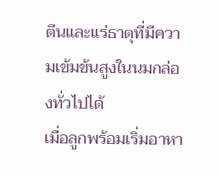ตีนและแร่ธาตุที่มีความเข้มข้นสูงในนมกล่องทั่วไปได้
เมื่อลูกพร้อมเริ่มอาหา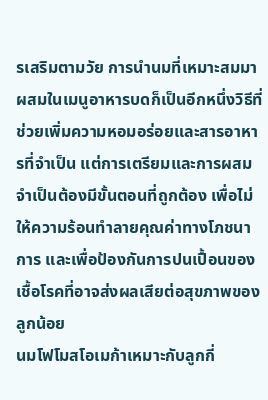รเสริมตามวัย การนำนมที่เหมาะสมมาผสมในเมนูอาหารบดก็เป็นอีกหนึ่งวิธีที่ช่วยเพิ่มความหอมอร่อยและสารอาหารที่จำเป็น แต่การเตรียมและการผสมจำเป็นต้องมีขั้นตอนที่ถูกต้อง เพื่อไม่ให้ความร้อนทำลายคุณค่าทางโภชนาการ และเพื่อป้องกันการปนเปื้อนของเชื้อโรคที่อาจส่งผลเสียต่อสุขภาพของลูกน้อย
นมโฟโมสโอเมก้าเหมาะกับลูกกี่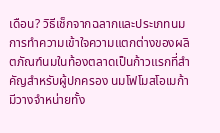เดือน? วิธีเช็กจากฉลากและประเภทนม
การทำความเข้าใจความแตกต่างของผลิตภัณฑ์นมในท้องตลาดเป็นก้าวแรกที่สำคัญสำหรับผู้ปกครอง นมโฟโมสโอเมก้ามีวางจำหน่ายทั้ง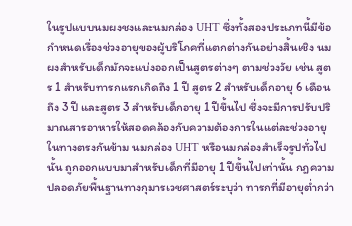ในรูปแบบนมผงชงและนมกล่อง UHT ซึ่งทั้งสองประเภทนี้มีข้อกำหนดเรื่องช่วงอายุของผู้บริโภคที่แตกต่างกันอย่างสิ้นเชิง นมผงสำหรับเด็กมักจะแบ่งออกเป็นสูตรต่างๆ ตามช่วงวัย เช่น สูตร 1 สำหรับทารกแรกเกิดถึง 1 ปี สูตร 2 สำหรับเด็กอายุ 6 เดือนถึง 3 ปี และสูตร 3 สำหรับเด็กอายุ 1 ปีขึ้นไป ซึ่งจะมีการปรับปริมาณสารอาหารให้สอดคล้องกับความต้องการในแต่ละช่วงอายุ
ในทางตรงกันข้าม นมกล่อง UHT หรือนมกล่องสำเร็จรูปทั่วไปนั้น ถูกออกแบบมาสำหรับเด็กที่มีอายุ 1 ปีขึ้นไปเท่านั้น กฎความปลอดภัยพื้นฐานทางกุมารเวชศาสตร์ระบุว่า ทารกที่มีอายุต่ำกว่า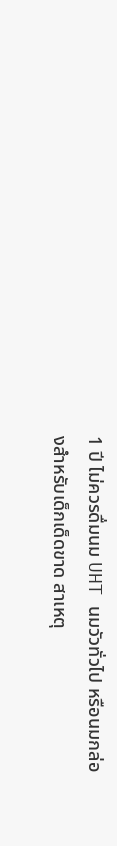1 ปี ไม่ควรดื่มนม UHT นมวัวทั่วไป หรือนมกล่องสำหรับเด็กเด็ดขาด สาเหตุ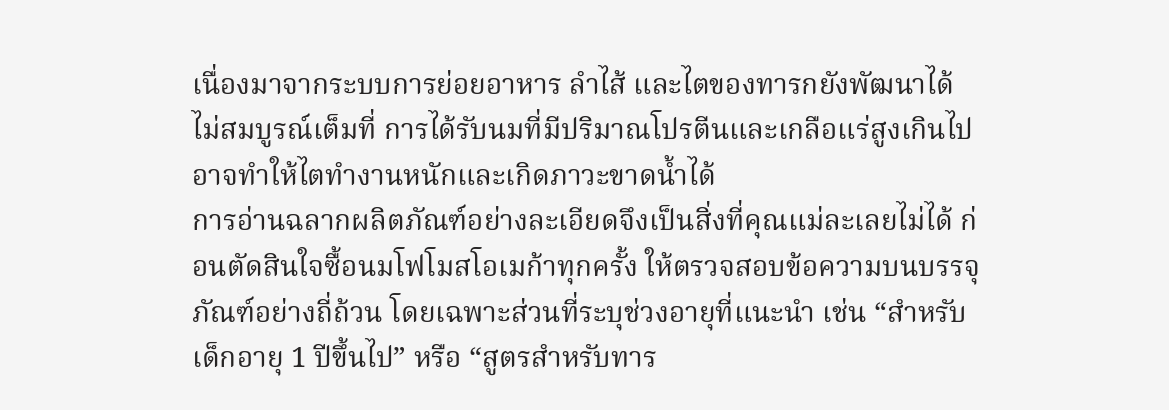เนื่องมาจากระบบการย่อยอาหาร ลำไส้ และไตของทารกยังพัฒนาได้ไม่สมบูรณ์เต็มที่ การได้รับนมที่มีปริมาณโปรตีนและเกลือแร่สูงเกินไปอาจทำให้ไตทำงานหนักและเกิดภาวะขาดน้ำได้
การอ่านฉลากผลิตภัณฑ์อย่างละเอียดจึงเป็นสิ่งที่คุณแม่ละเลยไม่ได้ ก่อนตัดสินใจซื้อนมโฟโมสโอเมก้าทุกครั้ง ให้ตรวจสอบข้อความบนบรรจุภัณฑ์อย่างถี่ถ้วน โดยเฉพาะส่วนที่ระบุช่วงอายุที่แนะนำ เช่น “สำหรับเด็กอายุ 1 ปีขึ้นไป” หรือ “สูตรสำหรับทาร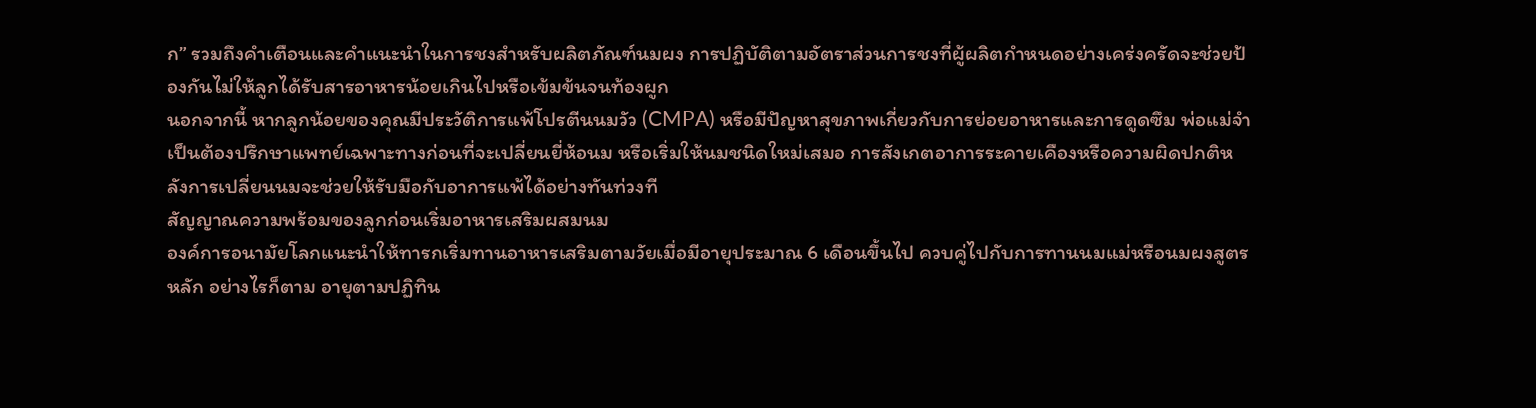ก” รวมถึงคำเตือนและคำแนะนำในการชงสำหรับผลิตภัณฑ์นมผง การปฏิบัติตามอัตราส่วนการชงที่ผู้ผลิตกำหนดอย่างเคร่งครัดจะช่วยป้องกันไม่ให้ลูกได้รับสารอาหารน้อยเกินไปหรือเข้มข้นจนท้องผูก
นอกจากนี้ หากลูกน้อยของคุณมีประวัติการแพ้โปรตีนนมวัว (CMPA) หรือมีปัญหาสุขภาพเกี่ยวกับการย่อยอาหารและการดูดซึม พ่อแม่จำเป็นต้องปรึกษาแพทย์เฉพาะทางก่อนที่จะเปลี่ยนยี่ห้อนม หรือเริ่มให้นมชนิดใหม่เสมอ การสังเกตอาการระคายเคืองหรือความผิดปกติหลังการเปลี่ยนนมจะช่วยให้รับมือกับอาการแพ้ได้อย่างทันท่วงที
สัญญาณความพร้อมของลูกก่อนเริ่มอาหารเสริมผสมนม
องค์การอนามัยโลกแนะนำให้ทารกเริ่มทานอาหารเสริมตามวัยเมื่อมีอายุประมาณ 6 เดือนขึ้นไป ควบคู่ไปกับการทานนมแม่หรือนมผงสูตรหลัก อย่างไรก็ตาม อายุตามปฏิทิน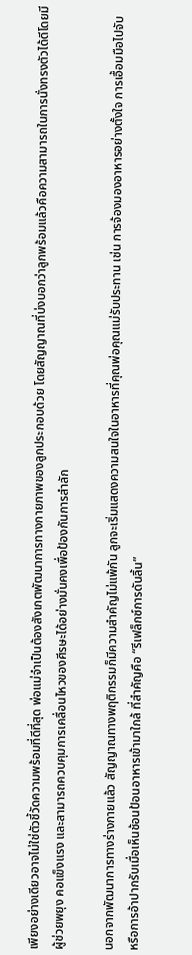เพียงอย่างเดียวอาจไม่ใช่ตัวชี้วัดความพร้อมที่ดีที่สุด พ่อแม่จำเป็นต้องสังเกตพัฒนาการทางกายภาพของลูกประกอบด้วย โดยสัญญาณที่บ่งบอกว่าลูกพร้อมแล้วคือความสามารถในการนั่งทรงตัวได้ดีโดยมีผู้ช่วยพยุง คอแข็งแรง และสามารถควบคุมการเคลื่อนไหวของศีรษะได้อย่างมั่นคงเพื่อป้องกันการสำลัก

นอกจากพัฒนาการทางร่างกายแล้ว สัญญาณทางพฤติกรรมก็มีความสำคัญไม่แพ้กัน ลูกจะเริ่มแสดงความสนใจในอาหารที่คุณพ่อคุณแม่รับประทาน เช่น การจ้องมองอาหารอย่างตั้งใจ การเอื้อมมือไปจับ หรือการอ้าปากรับเมื่อเห็นช้อนป้อนอาหารเข้ามาใกล้ ที่สำคัญคือ “รีเฟล็กซ์การดันลิ้น”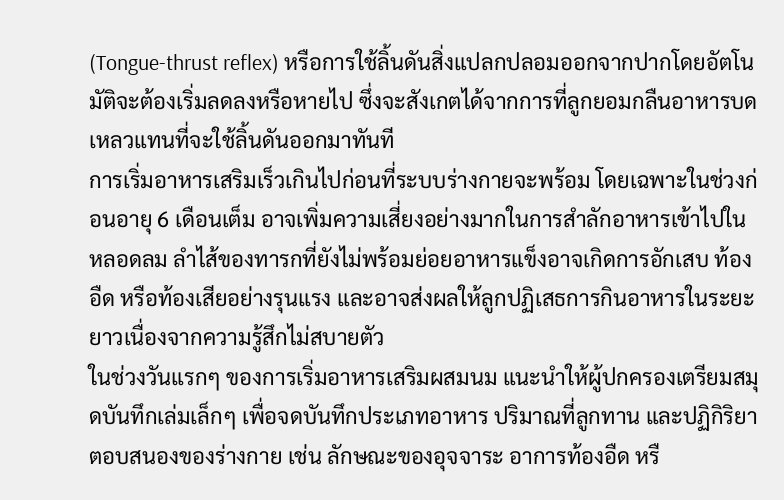(Tongue-thrust reflex) หรือการใช้ลิ้นดันสิ่งแปลกปลอมออกจากปากโดยอัตโนมัติจะต้องเริ่มลดลงหรือหายไป ซึ่งจะสังเกตได้จากการที่ลูกยอมกลืนอาหารบดเหลวแทนที่จะใช้ลิ้นดันออกมาทันที
การเริ่มอาหารเสริมเร็วเกินไปก่อนที่ระบบร่างกายจะพร้อม โดยเฉพาะในช่วงก่อนอายุ 6 เดือนเต็ม อาจเพิ่มความเสี่ยงอย่างมากในการสำลักอาหารเข้าไปในหลอดลม ลำไส้ของทารกที่ยังไม่พร้อมย่อยอาหารแข็งอาจเกิดการอักเสบ ท้องอืด หรือท้องเสียอย่างรุนแรง และอาจส่งผลให้ลูกปฏิเสธการกินอาหารในระยะยาวเนื่องจากความรู้สึกไม่สบายตัว
ในช่วงวันแรกๆ ของการเริ่มอาหารเสริมผสมนม แนะนำให้ผู้ปกครองเตรียมสมุดบันทึกเล่มเล็กๆ เพื่อจดบันทึกประเภทอาหาร ปริมาณที่ลูกทาน และปฏิกิริยาตอบสนองของร่างกาย เช่น ลักษณะของอุจจาระ อาการท้องอืด หรื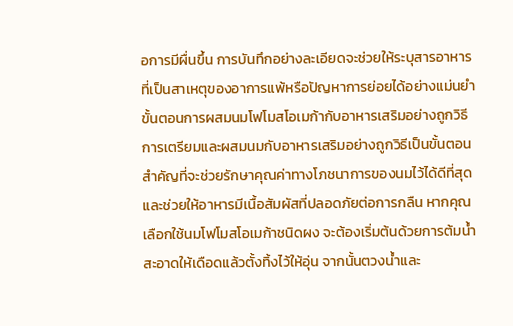อการมีผื่นขึ้น การบันทึกอย่างละเอียดจะช่วยให้ระบุสารอาหารที่เป็นสาเหตุของอาการแพ้หรือปัญหาการย่อยได้อย่างแม่นยำ
ขั้นตอนการผสมนมโฟโมสโอเมก้ากับอาหารเสริมอย่างถูกวิธี
การเตรียมและผสมนมกับอาหารเสริมอย่างถูกวิธีเป็นขั้นตอนสำคัญที่จะช่วยรักษาคุณค่าทางโภชนาการของนมไว้ได้ดีที่สุด และช่วยให้อาหารมีเนื้อสัมผัสที่ปลอดภัยต่อการกลืน หากคุณเลือกใช้นมโฟโมสโอเมก้าชนิดผง จะต้องเริ่มต้นด้วยการต้มน้ำสะอาดให้เดือดแล้วตั้งทิ้งไว้ให้อุ่น จากนั้นตวงน้ำและ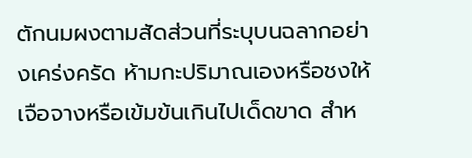ตักนมผงตามสัดส่วนที่ระบุบนฉลากอย่างเคร่งครัด ห้ามกะปริมาณเองหรือชงให้เจือจางหรือเข้มข้นเกินไปเด็ดขาด สำห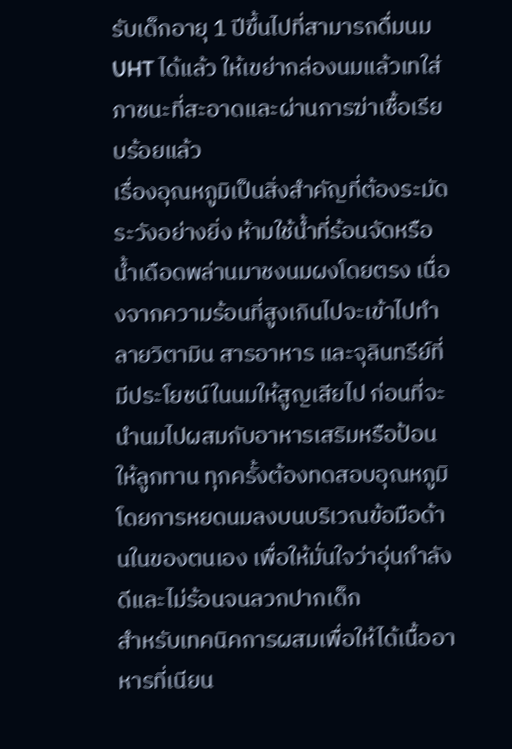รับเด็กอายุ 1 ปีขึ้นไปที่สามารถดื่มนม UHT ได้แล้ว ให้เขย่ากล่องนมแล้วเทใส่ภาชนะที่สะอาดและผ่านการฆ่าเชื้อเรียบร้อยแล้ว
เรื่องอุณหภูมิเป็นสิ่งสำคัญที่ต้องระมัดระวังอย่างยิ่ง ห้ามใช้น้ำที่ร้อนจัดหรือน้ำเดือดพล่านมาชงนมผงโดยตรง เนื่องจากความร้อนที่สูงเกินไปจะเข้าไปทำลายวิตามิน สารอาหาร และจุลินทรีย์ที่มีประโยชน์ในนมให้สูญเสียไป ก่อนที่จะนำนมไปผสมกับอาหารเสริมหรือป้อนให้ลูกทาน ทุกครั้งต้องทดสอบอุณหภูมิโดยการหยดนมลงบนบริเวณข้อมือด้านในของตนเอง เพื่อให้มั่นใจว่าอุ่นกำลังดีและไม่ร้อนจนลวกปากเด็ก
สำหรับเทคนิคการผสมเพื่อให้ได้เนื้ออาหารที่เนียน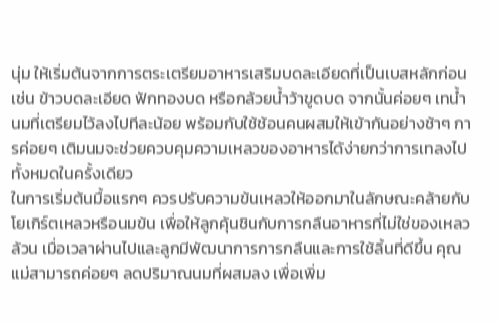นุ่ม ให้เริ่มต้นจากการตระเตรียมอาหารเสริมบดละเอียดที่เป็นเบสหลักก่อน เช่น ข้าวบดละเอียด ฟักทองบด หรือกล้วยน้ำว้าขูดบด จากนั้นค่อยๆ เทน้ำนมที่เตรียมไว้ลงไปทีละน้อย พร้อมกับใช้ช้อนคนผสมให้เข้ากันอย่างช้าๆ การค่อยๆ เติมนมจะช่วยควบคุมความเหลวของอาหารได้ง่ายกว่าการเทลงไปทั้งหมดในครั้งเดียว
ในการเริ่มต้นมื้อแรกๆ ควรปรับความข้นเหลวให้ออกมาในลักษณะคล้ายกับโยเกิร์ตเหลวหรือนมข้น เพื่อให้ลูกคุ้นชินกับการกลืนอาหารที่ไม่ใช่ของเหลวล้วน เมื่อเวลาผ่านไปและลูกมีพัฒนาการการกลืนและการใช้ลิ้นที่ดีขึ้น คุณแม่สามารถค่อยๆ ลดปริมาณนมที่ผสมลง เพื่อเพิ่ม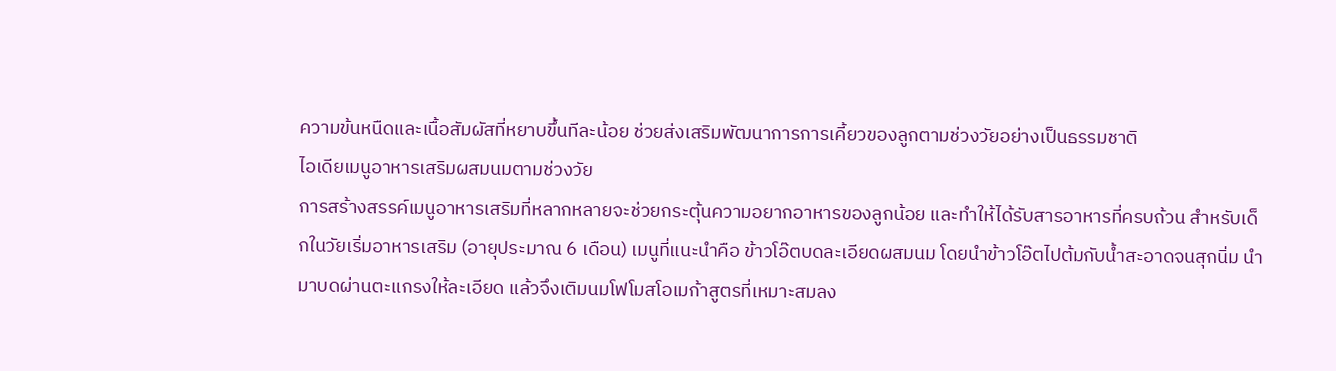ความข้นหนืดและเนื้อสัมผัสที่หยาบขึ้นทีละน้อย ช่วยส่งเสริมพัฒนาการการเคี้ยวของลูกตามช่วงวัยอย่างเป็นธรรมชาติ
ไอเดียเมนูอาหารเสริมผสมนมตามช่วงวัย
การสร้างสรรค์เมนูอาหารเสริมที่หลากหลายจะช่วยกระตุ้นความอยากอาหารของลูกน้อย และทำให้ได้รับสารอาหารที่ครบถ้วน สำหรับเด็กในวัยเริ่มอาหารเสริม (อายุประมาณ 6 เดือน) เมนูที่แนะนำคือ ข้าวโอ๊ตบดละเอียดผสมนม โดยนำข้าวโอ๊ตไปต้มกับน้ำสะอาดจนสุกนิ่ม นำมาบดผ่านตะแกรงให้ละเอียด แล้วจึงเติมนมโฟโมสโอเมก้าสูตรที่เหมาะสมลง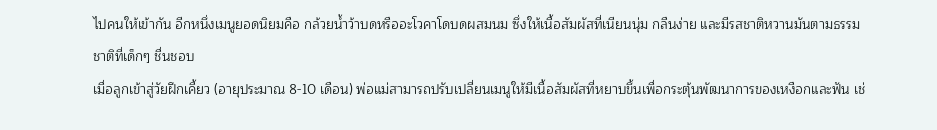ไปคนให้เข้ากัน อีกหนึ่งเมนูยอดนิยมคือ กล้วยน้ำว้าบดหรืออะโวคาโดบดผสมนม ซึ่งให้เนื้อสัมผัสที่เนียนนุ่ม กลืนง่าย และมีรสชาติหวานมันตามธรรมชาติที่เด็กๆ ชื่นชอบ
เมื่อลูกเข้าสู่วัยฝึกเคี้ยว (อายุประมาณ 8-10 เดือน) พ่อแม่สามารถปรับเปลี่ยนเมนูให้มีเนื้อสัมผัสที่หยาบขึ้นเพื่อกระตุ้นพัฒนาการของเหงือกและฟัน เช่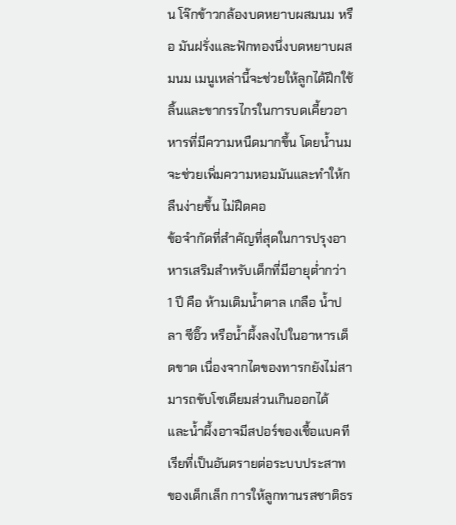น โจ๊กข้าวกล้องบดหยาบผสมนม หรือ มันฝรั่งและฟักทองนึ่งบดหยาบผสมนม เมนูเหล่านี้จะช่วยให้ลูกได้ฝึกใช้ลิ้นและขากรรไกรในการบดเคี้ยวอาหารที่มีความหนืดมากขึ้น โดยน้ำนมจะช่วยเพิ่มความหอมมันและทำให้กลืนง่ายขึ้น ไม่ฝืดคอ
ข้อจำกัดที่สำคัญที่สุดในการปรุงอาหารเสริมสำหรับเด็กที่มีอายุต่ำกว่า 1 ปี คือ ห้ามเติมน้ำตาล เกลือ น้ำปลา ซีอิ๊ว หรือน้ำผึ้งลงไปในอาหารเด็ดขาด เนื่องจากไตของทารกยังไม่สามารถขับโซเดียมส่วนเกินออกได้ และน้ำผึ้งอาจมีสปอร์ของเชื้อแบคทีเรียที่เป็นอันตรายต่อระบบประสาทของเด็กเล็ก การให้ลูกทานรสชาติธร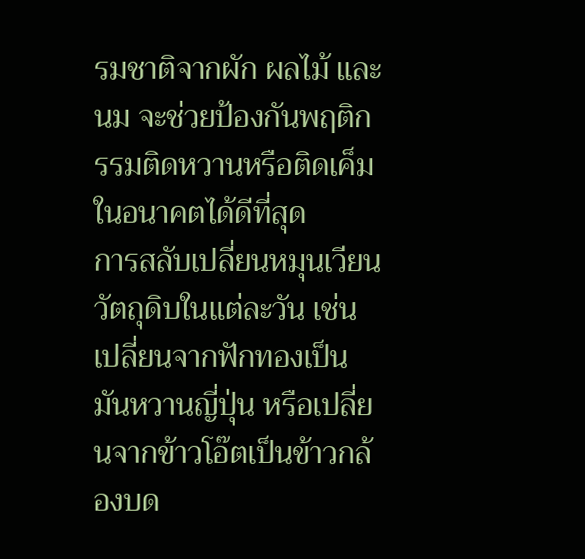รมชาติจากผัก ผลไม้ และนม จะช่วยป้องกันพฤติกรรมติดหวานหรือติดเค็มในอนาคตได้ดีที่สุด
การสลับเปลี่ยนหมุนเวียนวัตถุดิบในแต่ละวัน เช่น เปลี่ยนจากฟักทองเป็นมันหวานญี่ปุ่น หรือเปลี่ยนจากข้าวโอ๊ตเป็นข้าวกล้องบด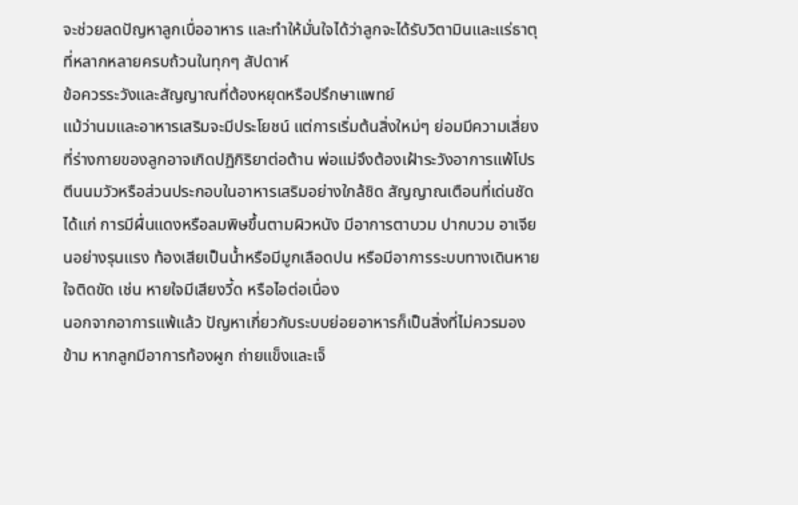จะช่วยลดปัญหาลูกเบื่ออาหาร และทำให้มั่นใจได้ว่าลูกจะได้รับวิตามินและแร่ธาตุที่หลากหลายครบถ้วนในทุกๆ สัปดาห์
ข้อควรระวังและสัญญาณที่ต้องหยุดหรือปรึกษาแพทย์
แม้ว่านมและอาหารเสริมจะมีประโยชน์ แต่การเริ่มต้นสิ่งใหม่ๆ ย่อมมีความเสี่ยงที่ร่างกายของลูกอาจเกิดปฏิกิริยาต่อต้าน พ่อแม่จึงต้องเฝ้าระวังอาการแพ้โปรตีนนมวัวหรือส่วนประกอบในอาหารเสริมอย่างใกล้ชิด สัญญาณเตือนที่เด่นชัด ได้แก่ การมีผื่นแดงหรือลมพิษขึ้นตามผิวหนัง มีอาการตาบวม ปากบวม อาเจียนอย่างรุนแรง ท้องเสียเป็นน้ำหรือมีมูกเลือดปน หรือมีอาการระบบทางเดินหายใจติดขัด เช่น หายใจมีเสียงวี้ด หรือไอต่อเนื่อง
นอกจากอาการแพ้แล้ว ปัญหาเกี่ยวกับระบบย่อยอาหารก็เป็นสิ่งที่ไม่ควรมองข้าม หากลูกมีอาการท้องผูก ถ่ายแข็งและเจ็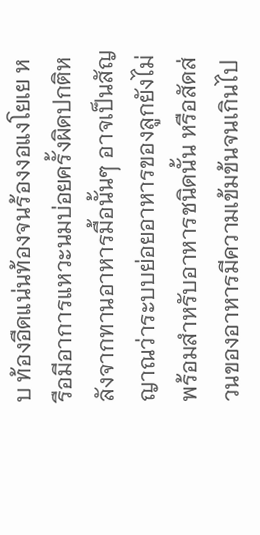บ ท้องอืดแน่นท้องจนร้องงอแงโยเย หรือมีอาการแหวะนมบ่อยครั้งผิดปกติหลังจากทานอาหารมื้อนั้นๆ อาจเป็นสัญญาณว่าระบบย่อยอาหารของลูกยังไม่พร้อมสำหรับอาหารชนิดนั้น หรือสัดส่วนของอาหารมีความเข้มข้นจนเกินไป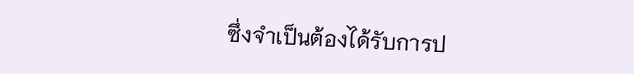ซึ่งจำเป็นต้องได้รับการป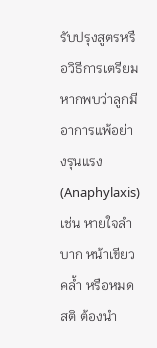รับปรุงสูตรหรือวิธีการเตรียม
หากพบว่าลูกมีอาการแพ้อย่างรุนแรง (Anaphylaxis) เช่น หายใจลำบาก หน้าเขียวคล้ำ หรือหมดสติ ต้องนำ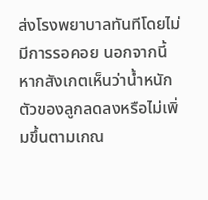ส่งโรงพยาบาลทันทีโดยไม่มีการรอคอย นอกจากนี้ หากสังเกตเห็นว่าน้ำหนักตัวของลูกลดลงหรือไม่เพิ่มขึ้นตามเกณ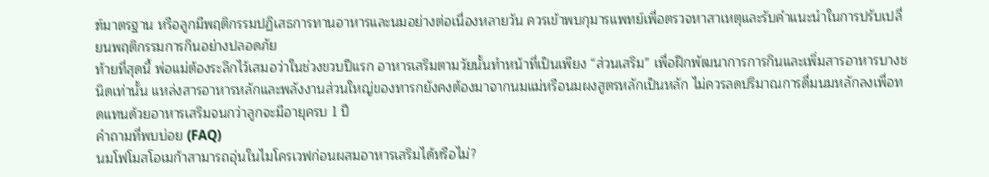ฑ์มาตรฐาน หรือลูกมีพฤติกรรมปฏิเสธการทานอาหารและนมอย่างต่อเนื่องหลายวัน ควรเข้าพบกุมารแพทย์เพื่อตรวจหาสาเหตุและรับคำแนะนำในการปรับเปลี่ยนพฤติกรรมการกินอย่างปลอดภัย
ท้ายที่สุดนี้ พ่อแม่ต้องระลึกไว้เสมอว่าในช่วงขวบปีแรก อาหารเสริมตามวัยนั้นทำหน้าที่เป็นเพียง “ส่วนเสริม” เพื่อฝึกพัฒนาการการกินและเพิ่มสารอาหารบางชนิดเท่านั้น แหล่งสารอาหารหลักและพลังงานส่วนใหญ่ของทารกยังคงต้องมาจากนมแม่หรือนมผงสูตรหลักเป็นหลัก ไม่ควรลดปริมาณการดื่มนมหลักลงเพื่อทดแทนด้วยอาหารเสริมจนกว่าลูกจะมีอายุครบ 1 ปี
คำถามที่พบบ่อย (FAQ)
นมโฟโมสโอเมก้าสามารถอุ่นในไมโครเวฟก่อนผสมอาหารเสริมได้หรือไม่?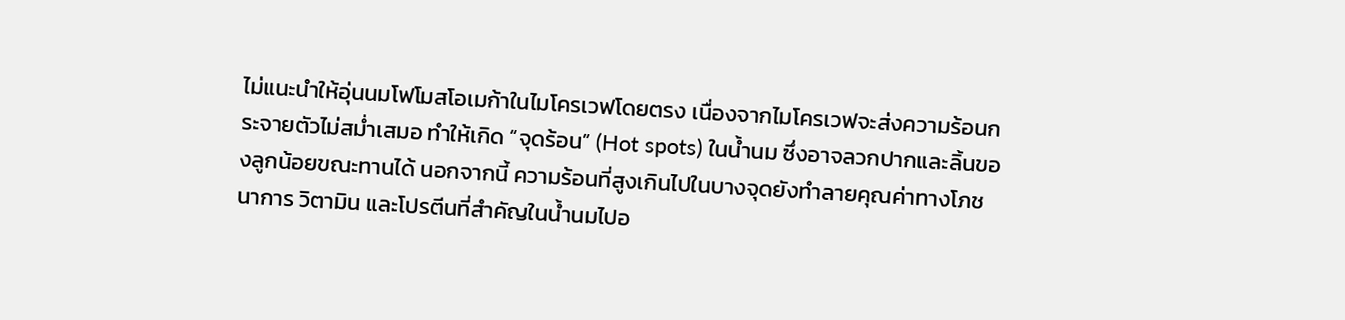ไม่แนะนำให้อุ่นนมโฟโมสโอเมก้าในไมโครเวฟโดยตรง เนื่องจากไมโครเวฟจะส่งความร้อนกระจายตัวไม่สม่ำเสมอ ทำให้เกิด “จุดร้อน” (Hot spots) ในน้ำนม ซึ่งอาจลวกปากและลิ้นของลูกน้อยขณะทานได้ นอกจากนี้ ความร้อนที่สูงเกินไปในบางจุดยังทำลายคุณค่าทางโภชนาการ วิตามิน และโปรตีนที่สำคัญในน้ำนมไปอ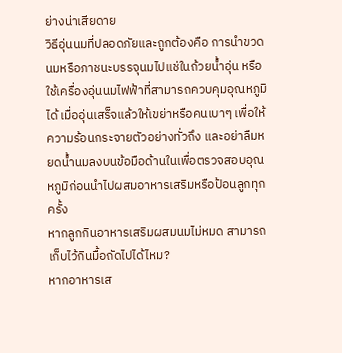ย่างน่าเสียดาย
วิธีอุ่นนมที่ปลอดภัยและถูกต้องคือ การนำขวดนมหรือภาชนะบรรจุนมไปแช่ในถ้วยน้ำอุ่น หรือใช้เครื่องอุ่นนมไฟฟ้าที่สามารถควบคุมอุณหภูมิได้ เมื่ออุ่นเสร็จแล้วให้เขย่าหรือคนเบาๆ เพื่อให้ความร้อนกระจายตัวอย่างทั่วถึง และอย่าลืมหยดน้ำนมลงบนข้อมือด้านในเพื่อตรวจสอบอุณหภูมิก่อนนำไปผสมอาหารเสริมหรือป้อนลูกทุกครั้ง
หากลูกกินอาหารเสริมผสมนมไม่หมด สามารถเก็บไว้กินมื้อถัดไปได้ไหม?
หากอาหารเส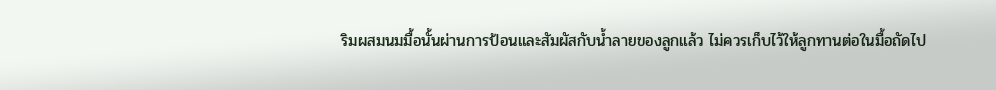ริมผสมนมมื้อนั้นผ่านการป้อนและสัมผัสกับน้ำลายของลูกแล้ว ไม่ควรเก็บไว้ให้ลูกทานต่อในมื้อถัดไป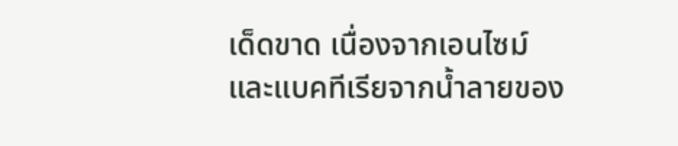เด็ดขาด เนื่องจากเอนไซม์และแบคทีเรียจากน้ำลายของ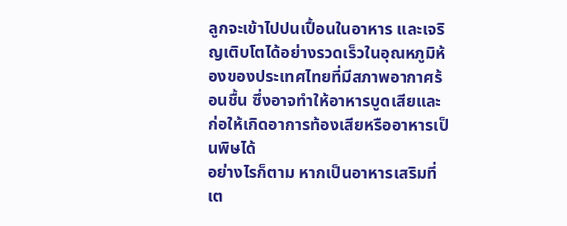ลูกจะเข้าไปปนเปื้อนในอาหาร และเจริญเติบโตได้อย่างรวดเร็วในอุณหภูมิห้องของประเทศไทยที่มีสภาพอากาศร้อนชื้น ซึ่งอาจทำให้อาหารบูดเสียและก่อให้เกิดอาการท้องเสียหรืออาหารเป็นพิษได้
อย่างไรก็ตาม หากเป็นอาหารเสริมที่เต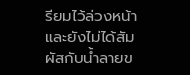รียมไว้ล่วงหน้าและยังไม่ได้สัมผัสกับน้ำลายข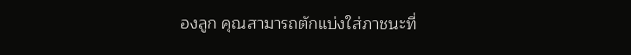องลูก คุณสามารถตักแบ่งใส่ภาชนะที่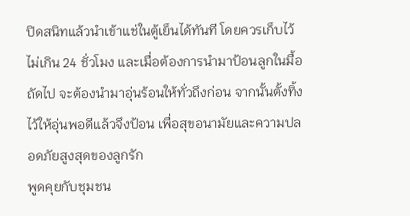ปิดสนิทแล้วนำเข้าแช่ในตู้เย็นได้ทันที โดยควรเก็บไว้ไม่เกิน 24 ชั่วโมง และเมื่อต้องการนำมาป้อนลูกในมื้อถัดไป จะต้องนำมาอุ่นร้อนให้ทั่วถึงก่อน จากนั้นตั้งทิ้งไว้ให้อุ่นพอดีแล้วจึงป้อน เพื่อสุขอนามัยและความปลอดภัยสูงสุดของลูกรัก
พูดคุยกับชุมชน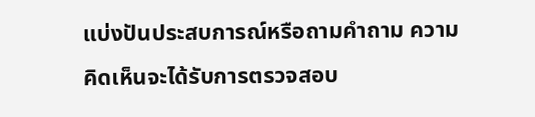แบ่งปันประสบการณ์หรือถามคำถาม ความคิดเห็นจะได้รับการตรวจสอบ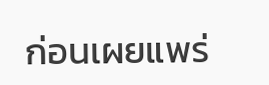ก่อนเผยแพร่